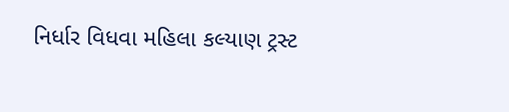નિર્ધાર વિધવા મહિલા કલ્યાણ ટ્રસ્ટ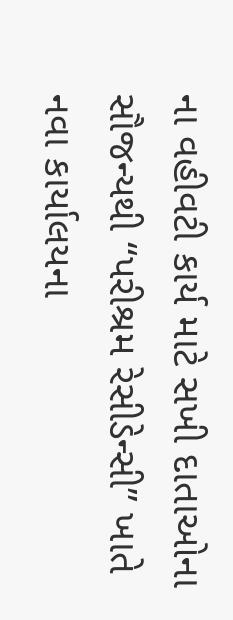ના વહીવટી કાર્ય માટે સખી દાતાઓના સૌજન્યથી “પરીશ્રમ રેસીડેન્સી” ખાતે નવા કાર્યાલયના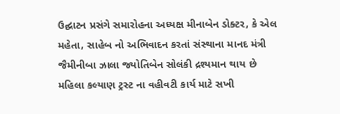ઉદ્ઘાટન પ્રસંગે સમારોહના અધ્યક્ષ મીનાબેન ડોક્ટર, કે એલ મહેતા, સાહેબ નો અભિવાદન કરતાં સંસ્થાના માનદ મંત્રી જૈમીનીબા ઝાલા જ્યોતિબેન સોલંકી દ્રશ્યમાન થાય છે
મહિલા કલ્યાણ ટ્રસ્ટ ના વહીવટી કાર્ય માટે સખી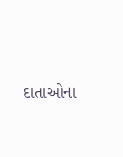દાતાઓના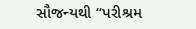સૌજન્યથી “પરીશ્રમ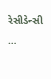રેસીડેન્સી …